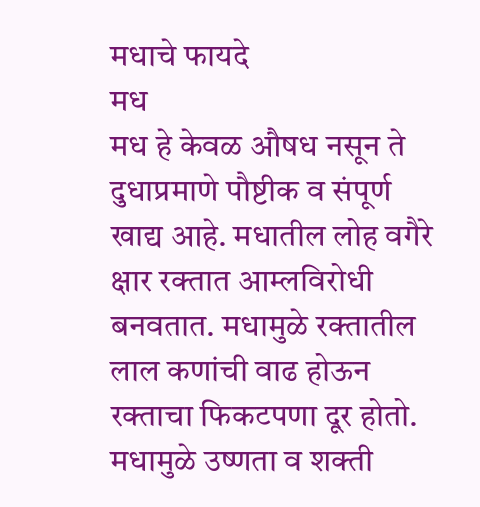मधाचे फायदे
मध
मध हे केवळ औषध नसून ते दुधाप्रमाणे पौष्टीक व संपूर्ण खाद्य आहे. मधातील लोह वगैरे क्षार रक्तात आम्लविरोधी बनवतात. मधामुळे रक्तातील लाल कणांची वाढ होऊन रक्ताचा फिकटपणा दूर होतो. मधामुळे उष्णता व शक्ती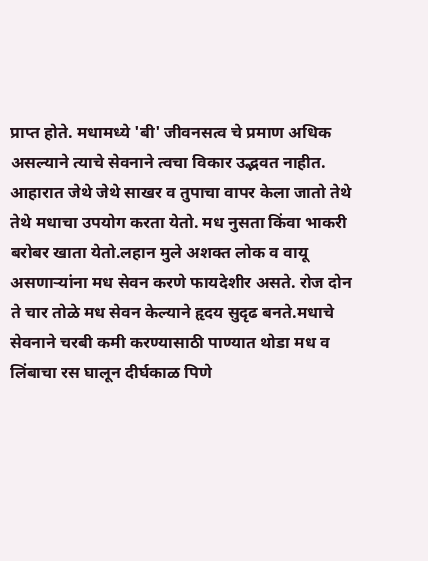प्राप्त होते. मधामध्ये 'बी' जीवनसत्व चे प्रमाण अधिक असल्याने त्याचे सेवनाने त्वचा विकार उद्भवत नाहीत. आहारात जेथे जेथे साखर व तुपाचा वापर केला जातो तेथे तेथे मधाचा उपयोग करता येतो. मध नुसता किंवा भाकरी बरोबर खाता येतो.लहान मुले अशक्त लोक व वायू असणाऱ्यांना मध सेवन करणे फायदेशीर असते. रोज दोन ते चार तोळे मध सेवन केल्याने हृदय सुदृढ बनते.मधाचे सेवनाने चरबी कमी करण्यासाठी पाण्यात थोडा मध व लिंबाचा रस घालून दीर्घकाळ पिणे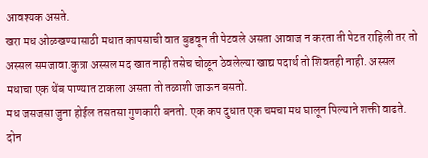आवश्यक असते.
खरा मध ओळखण्यासाठी मधात कापसाची वात बुडवून ती पेटवले असता आवाज न करता ती पेटत राहिली तर तो अस्सल समजावा.कुत्रा अस्सल मद खात नाही तसेच चोळून ठेवलेल्या खाद्य पदार्थ तो शिवतही नाही. अस्सल मधाचा एक थेंब पाण्यात टाकला असता तो तळाशी जाऊन बसतो.
मध जसजसा जुना होईल तसतसा गुणकारी बनतो. एक कप दुधात एक चमचा मध घालून पिल्याने शक्ती वाढते. दोन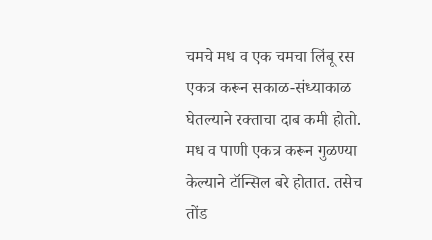चमचे मध व एक चमचा लिंबू रस एकत्र करून सकाळ-संध्याकाळ घेतल्याने रक्ताचा दाब कमी होतो. मध व पाणी एकत्र करून गुळण्या केल्याने टॉन्सिल बरे होतात. तसेच तोंड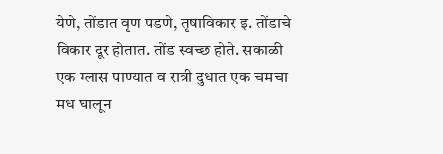येणे, तोंडात वृण पडणे, तृषाविकार इ. तोंडाचे विकार दूर होतात. तोंड स्वच्छ होते. सकाळी एक ग्लास पाण्यात व रात्री दुधात एक चमचा मध घालून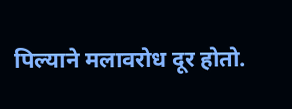पिल्याने मलावरोध दूर होतो.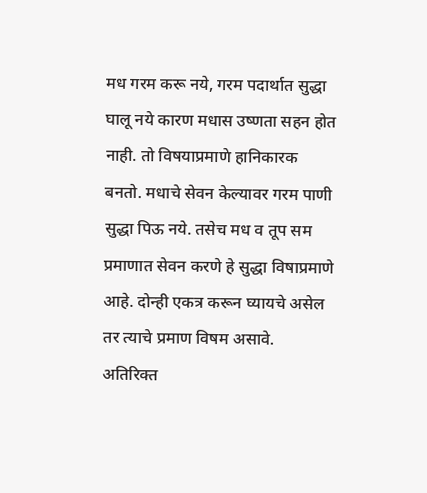मध गरम करू नये, गरम पदार्थात सुद्धा घालू नये कारण मधास उष्णता सहन होत नाही. तो विषयाप्रमाणे हानिकारक बनतो. मधाचे सेवन केल्यावर गरम पाणी सुद्धा पिऊ नये. तसेच मध व तूप सम प्रमाणात सेवन करणे हे सुद्धा विषाप्रमाणे आहे. दोन्ही एकत्र करून घ्यायचे असेल तर त्याचे प्रमाण विषम असावे.
अतिरिक्त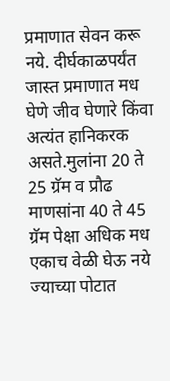प्रमाणात सेवन करू नये. दीर्घकाळपर्यंत जास्त प्रमाणात मध घेणे जीव घेणारे किंवा अत्यंत हानिकरक असते.मुलांना 20 ते 25 ग्रॅम व प्रौढ माणसांना 40 ते 45 ग्रॅम पेक्षा अधिक मध एकाच वेळी घेऊ नये ज्याच्या पोटात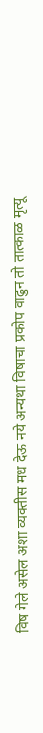विष गेले असेल अशा व्यक्तीस मध देऊ नये अन्यथा विषाचा प्रकोप वाढुन तो तात्काळ मृत्यू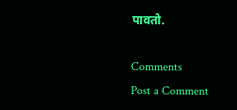पावतो.

Comments
Post a Comment